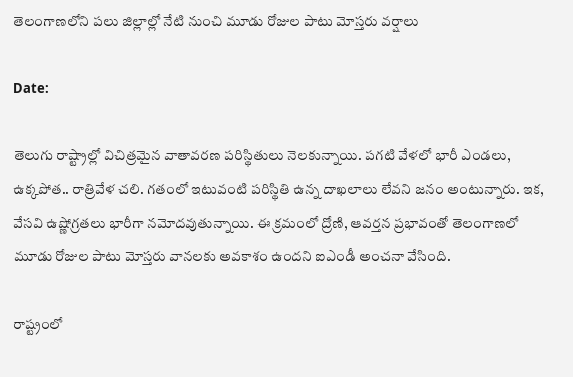తెలంగాణలోని పలు జిల్లాల్లో నేటి నుంచి మూడు రోజుల పాటు మోస్తరు వర్షాలు

Date:

తెలుగు రాష్ట్రాల్లో విచిత్రమైన వాతావరణ పరిస్థితులు నెలకున్నాయి. పగటి వేళలో భారీ ఎండలు, ఉక్కపోత.. రాత్రివేళ చలి. గతంలో ఇటువంటి పరిస్థితి ఉన్న దాఖలాలు లేవని జనం అంటున్నారు. ఇక, వేసవి ఉష్ణోగ్రతలు భారీగా నమోదవుతున్నాయి. ఈ క్రమంలో ద్రోణి, ఆవర్తన ప్రభావంతో తెలంగాణలో మూడు రోజుల పాటు మోస్తరు వానలకు అవకాశం ఉందని ఐఎండీ అంచనా వేసింది.

రాష్ట్రంలో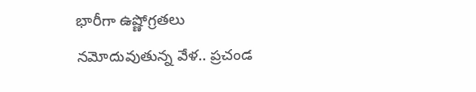భారీగా ఉష్ణోగ్రతలు నమోదువుతున్న వేళ.. ప్రచండ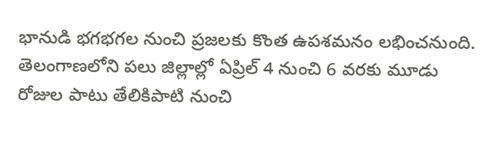భానుడి భగభగల నుంచి ప్రజలకు కొంత ఉపశమనం లభించనుంది. తెలంగాణలోని పలు జిల్లాల్లో ఏప్రిల్ 4 నుంచి 6 వరకు మూడు రోజుల పాటు తేలికిపాటి నుంచి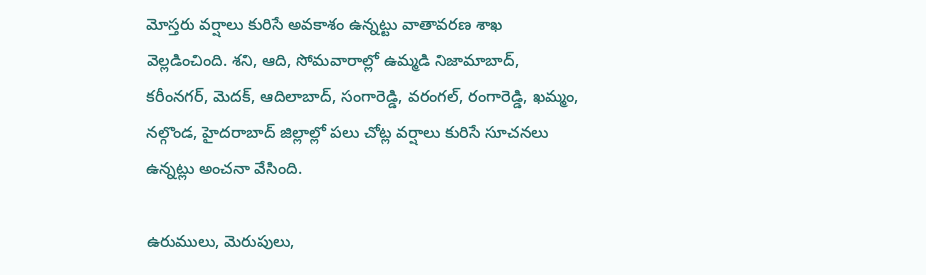మోస్తరు వర్షాలు కురిసే అవకాశం ఉన్నట్టు వాతావరణ శాఖ వెల్లడించింది. శని, ఆది, సోమవారాల్లో ఉమ్మడి నిజామాబాద్, కరీంనగర్, మెదక్, ఆదిలాబాద్, సంగారెడ్డి, వరంగల్, రంగారెడ్డి, ఖమ్మం, నల్గొండ, హైదరాబాద్ జిల్లాల్లో పలు చోట్ల వర్షాలు కురిసే సూచనలు ఉన్నట్లు అంచనా వేసింది.

ఉరుములు, మెరుపులు,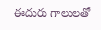ఈదురు గాలులతో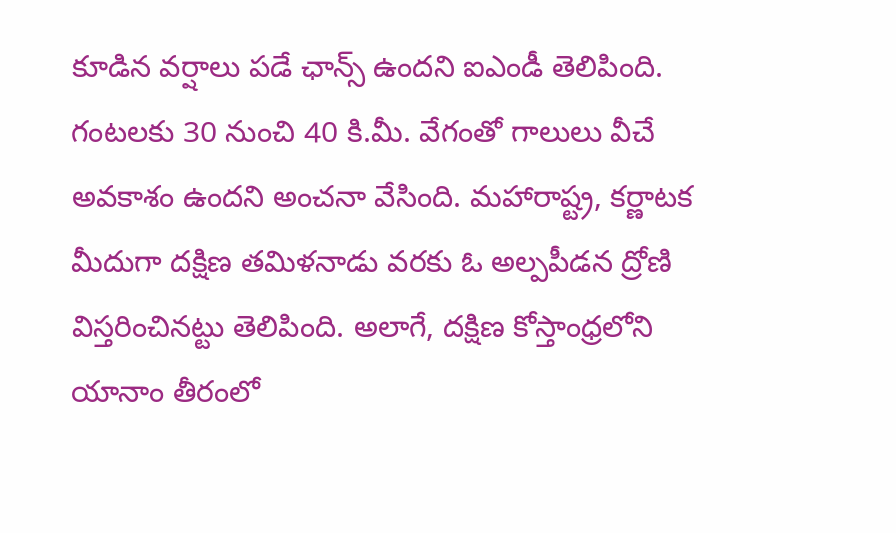కూడిన వర్షాలు పడే ఛాన్స్ ఉందని ఐఎండీ తెలిపింది. గంటలకు 30 నుంచి 40 కి.మీ. వేగంతో గాలులు వీచే అవకాశం ఉందని అంచనా వేసింది. మహారాష్ట్ర, కర్ణాటక మీదుగా దక్షిణ తమిళనాడు వరకు ఓ అల్పపీడన ద్రోణి విస్తరించినట్టు తెలిపింది. అలాగే, దక్షిణ కోస్తాంధ్రలోని యానాం తీరంలో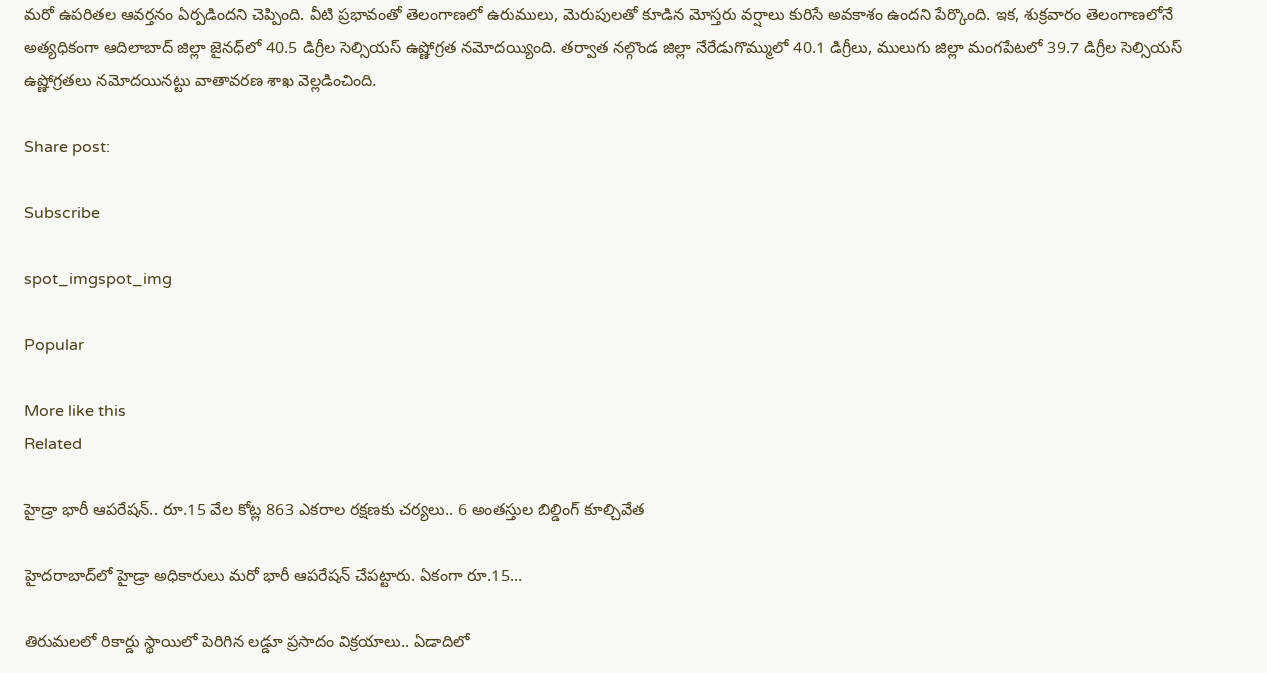మరో ఉపరితల ఆవర్తనం ఏర్పడిందని చెప్పింది. వీటి ప్రభావంతో తెలంగాణలో ఉరుములు, మెరుపులతో కూడిన మోస్తరు వర్షాలు కురిసే అవకాశం ఉందని పేర్కొంది. ఇక, శుక్రవారం తెలంగాణలోనే అత్యధికంగా ఆదిలాబాద్‌ జిల్లా జైనధ్‌లో 40.5 డిగ్రీల సెల్సియస్‌ ఉష్ణోగ్రత నమోదయ్యింది. తర్వాత నల్గొండ జిల్లా నేరేడుగొమ్ములో 40.1 డిగ్రీలు, ములుగు జిల్లా మంగపేటలో 39.7 డిగ్రీల సెల్సియస్ ఉష్ణోగ్రతలు నమోదయినట్టు వాతావరణ శాఖ వెల్లడించింది.

Share post:

Subscribe

spot_imgspot_img

Popular

More like this
Related

హైడ్రా భారీ ఆపరేషన్‌.. రూ.15 వేల కోట్ల 863 ఎకరాల రక్షణకు చర్యలు.. 6 అంతస్తుల బిల్డింగ్ కూల్చివేత

హైదరాబాద్‌లో హైడ్రా అధికారులు మరో భారీ ఆపరేషన్ చేపట్టారు. ఏకంగా రూ.15...

తిరుమలలో రికార్డు స్థాయిలో పెరిగిన లడ్డూ ప్రసాదం విక్రయాలు.. ఏడాదిలో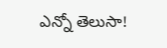ఎన్నో తెలుసా!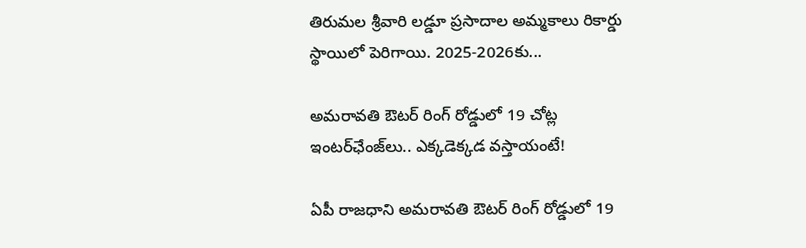తిరుమల శ్రీవారి లడ్డూ ప్రసాదాల అమ్మకాలు రికార్డు స్థాయిలో పెరిగాయి. 2025-2026కు...

అమరావతి ఔటర్ రింగ్ రోడ్డులో 19 చోట్ల ఇంటర్‌ఛేంజ్‌లు.. ఎక్కడెక్కడ వస్తాయంటే!

ఏపీ రాజధాని అమరావతి ఔటర్ రింగ్ రోడ్డులో 19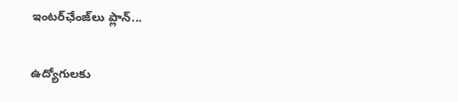ఇంటర్‌ఛేంజ్‌లు ప్లాన్...

ఉద్యోగులకు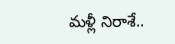మళ్లీ నిరాశే..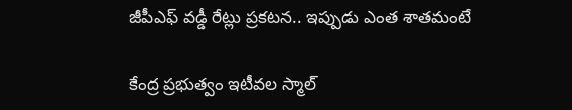జీపీఎఫ్ వడ్డీ రేట్లు ప్రకటన.. ఇప్పుడు ఎంత శాతమంటే

కేంద్ర ప్రభుత్వం ఇటీవల స్మాల్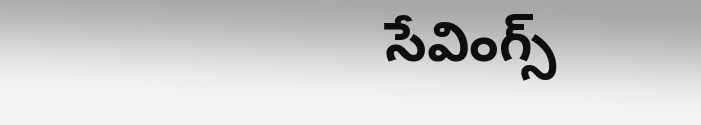సేవింగ్స్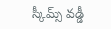స్కీమ్స్ వడ్డీ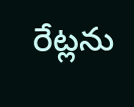రేట్లను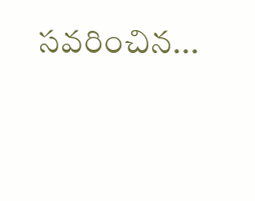సవరించిన...